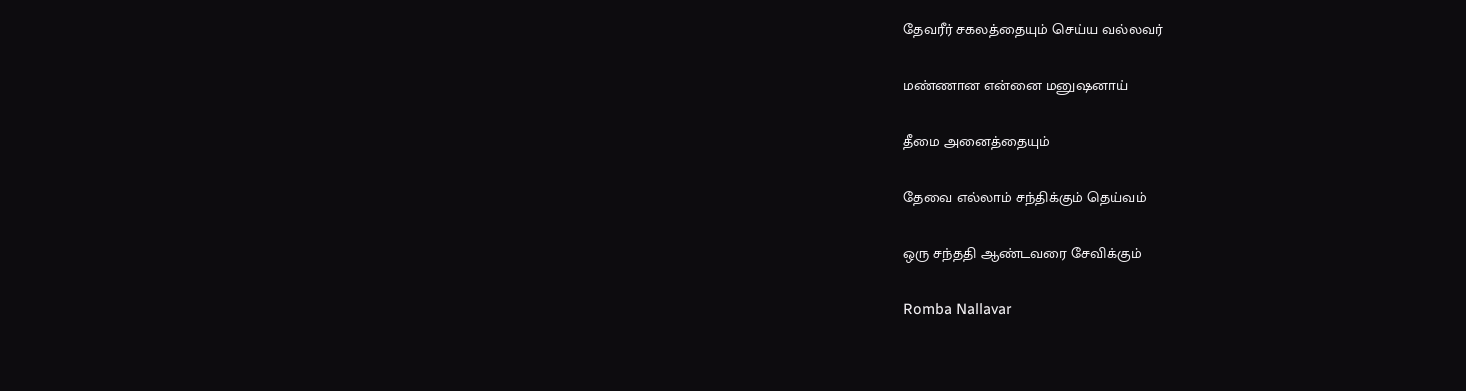தேவரீர் சகலத்தையும் செய்ய வல்லவர்

மண்ணான என்னை மனுஷனாய்

தீமை அனைத்தையும்

தேவை எல்லாம் சந்திக்கும் தெய்வம்

ஒரு சந்ததி ஆண்டவரை சேவிக்கும்

Romba Nallavar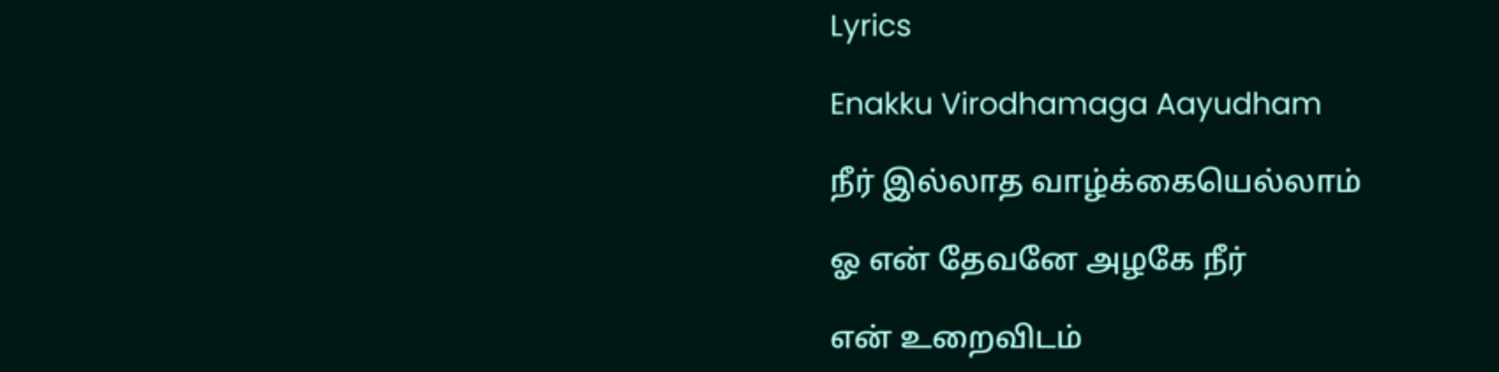Lyrics

Enakku Virodhamaga Aayudham

நீர் இல்லாத வாழ்க்கையெல்லாம்

ஓ என் தேவனே அழகே நீர்

என் உறைவிடம்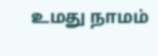உமது நாமம்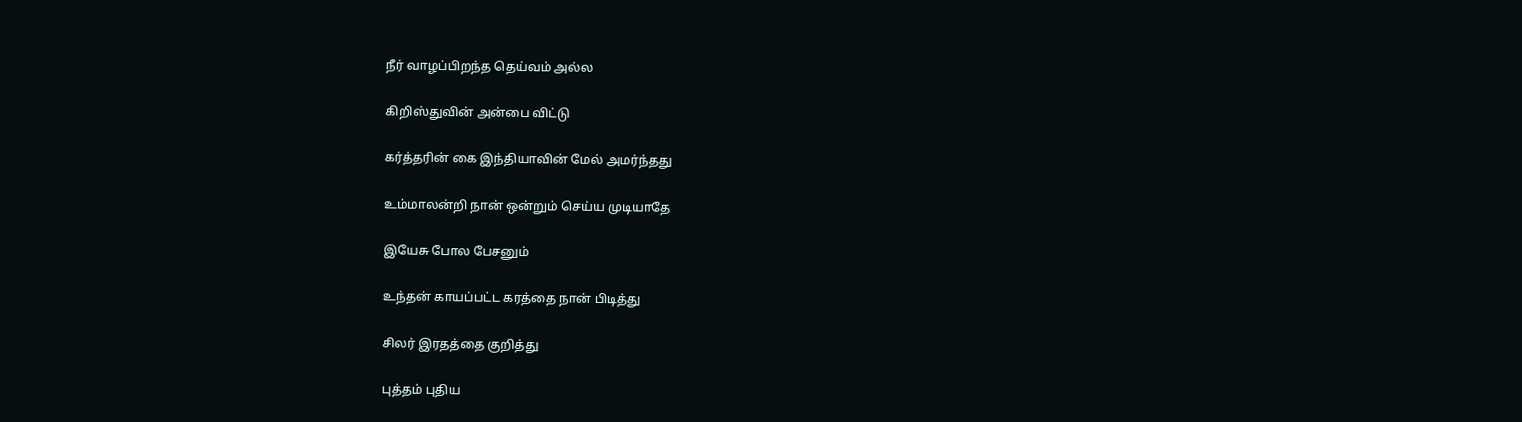நீர் வாழப்பிறந்த தெய்வம் அல்ல

கிறிஸ்துவின் அன்பை விட்டு

கர்த்தரின் கை இந்தியாவின் மேல் அமர்ந்தது

உம்மாலன்றி நான் ஒன்றும் செய்ய முடியாதே

இயேசு போல பேசனும்

உந்தன் காயப்பட்ட கரத்தை நான் பிடித்து

சிலர் இரதத்தை குறித்து

புத்தம் புதிய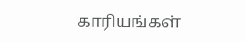காரியங்கள்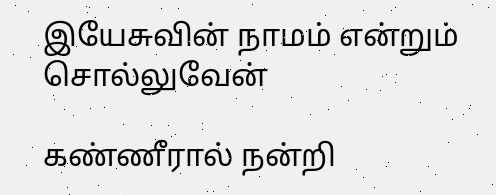இயேசுவின் நாமம் என்றும் சொல்லுவேன்

கண்ணீரால் நன்றி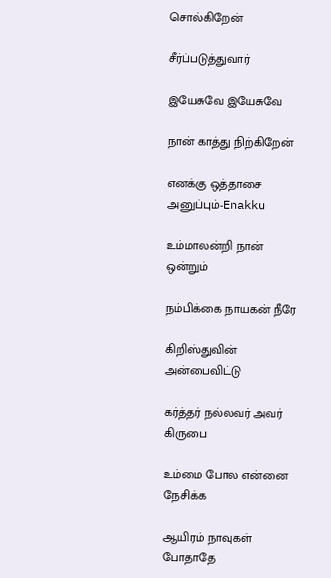சொல்கிறேன்

சீர்ப்படுத்துவார்

இயேசுவே இயேசுவே

நான் காத்து நிற்கிறேன்

எனக்கு ஒத்தாசை அனுப்பும்-Enakku

உம்மாலன்றி நான் ஒன்றும்

நம்பிக்கை நாயகன் நீரே

கிறிஸ்துவின் அன்பைவிட்டு

கர்த்தர் நல்லவர் அவர் கிருபை

உம்மை போல என்னை நேசிக்க

ஆயிரம் நாவுகள் போதாதே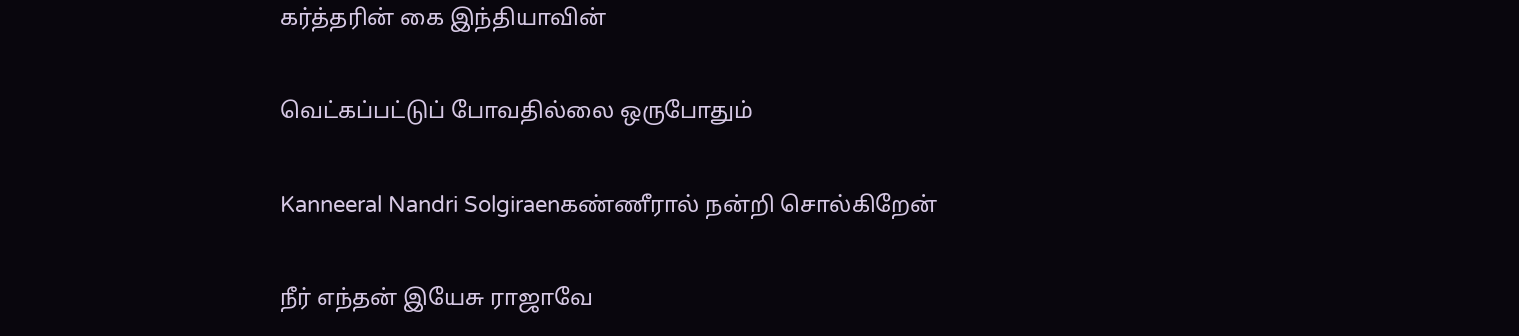கர்த்தரின் கை இந்தியாவின்

வெட்கப்பட்டுப் போவதில்லை ஒருபோதும்

Kanneeral Nandri Solgiraenகண்ணீரால் நன்றி சொல்கிறேன்

நீர் எந்தன் இயேசு ராஜாவே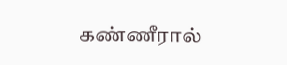கண்ணீரால்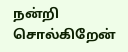நன்றி சொல்கிறேன்